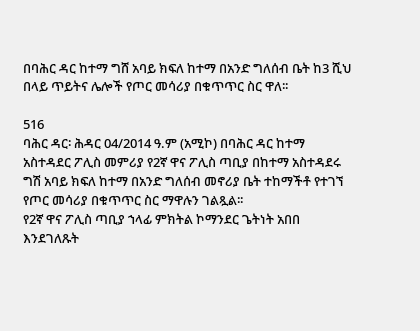በባሕር ዳር ከተማ ግሸ አባይ ክፍለ ከተማ በአንድ ግለሰብ ቤት ከ3 ሺህ በላይ ጥይትና ሌሎች የጦር መሳሪያ በቁጥጥር ስር ዋለ፡፡

516
ባሕር ዳር፡ ሕዳር 04/2014 ዓ.ም (አሚኮ) በባሕር ዳር ከተማ አስተዳደር ፖሊስ መምሪያ የ2ኛ ዋና ፖሊስ ጣቢያ በከተማ አስተዳደሩ ግሽ አባይ ክፍለ ከተማ በአንድ ግለሰብ መኖሪያ ቤት ተከማችቶ የተገኘ የጦር መሳሪያ በቁጥጥር ስር ማዋሉን ገልጿል፡፡
የ2ኛ ዋና ፖሊስ ጣቢያ ኀላፊ ምክትል ኮማንደር ጌትነት አበበ እንደገለጹት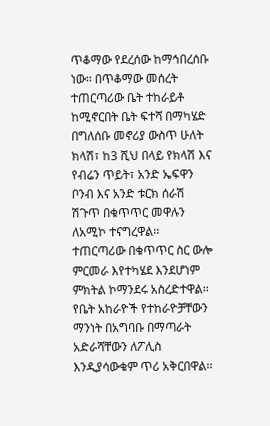ጥቆማው የደረሰው ከማኅበረሰቡ ነው፡፡ በጥቆማው መሰረት ተጠርጣሪው ቤት ተከራይቶ ከሚኖርበት ቤት ፍተሻ በማካሄድ በግለሰቡ መኖሪያ ውስጥ ሁለት ክላሽ፣ ከ3 ሺህ በላይ የክላሽ እና የብሬን ጥይት፣ አንድ ኤፍዋን ቦንብ እና አንድ ቱርክ ሰራሽ ሽጉጥ በቁጥጥር መዋሉን ለአሚኮ ተናግረዋል፡፡
ተጠርጣሪው በቁጥጥር ስር ውሎ ምርመራ እየተካሄደ እንደሆነም ምክትል ኮማንደሩ አስረድተዋል፡፡
የቤት አከራዮች የተከራዮቻቸውን ማንነት በአግባቡ በማጣራት አድራሻቸውን ለፖሊስ እንዲያሳውቁም ጥሪ አቅርበዋል፡፡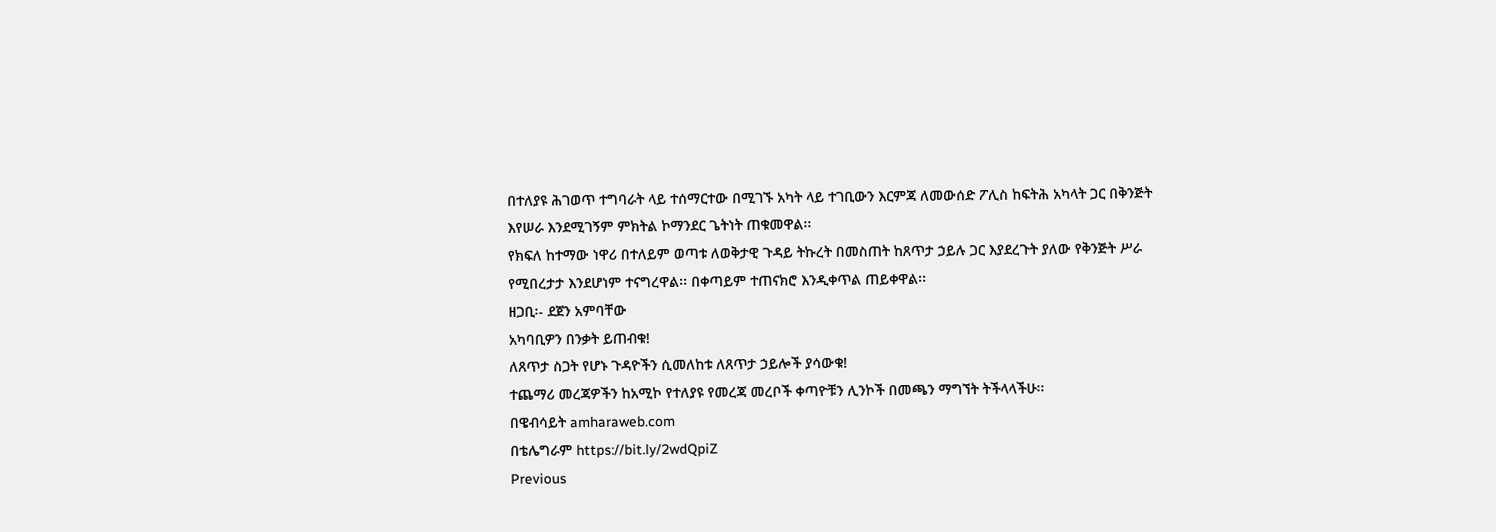በተለያዩ ሕገወጥ ተግባራት ላይ ተሰማርተው በሚገኙ አካት ላይ ተገቢውን እርምጃ ለመውሰድ ፖሊስ ከፍትሕ አካላት ጋር በቅንጅት እየሠራ እንደሚገኝም ምክትል ኮማንደር ጌትነት ጠቁመዋል፡፡
የክፍለ ከተማው ነዋሪ በተለይም ወጣቱ ለወቅታዊ ጉዳይ ትኩረት በመስጠት ከጸጥታ ኃይሉ ጋር እያደረጉት ያለው የቅንጅት ሥራ የሚበረታታ እንደሆነም ተናግረዋል፡፡ በቀጣይም ተጠናክሮ እንዲቀጥል ጠይቀዋል፡፡
ዘጋቢ፡- ደጀን አምባቸው
አካባቢዎን በንቃት ይጠብቁ!
ለጸጥታ ስጋት የሆኑ ጉዳዮችን ሲመለከቱ ለጸጥታ ኃይሎች ያሳውቁ!
ተጨማሪ መረጃዎችን ከአሚኮ የተለያዩ የመረጃ መረቦች ቀጣዮቹን ሊንኮች በመጫን ማግኘት ትችላላችሁ፡፡
በዌብሳይት amharaweb.com
በቴሌግራም https://bit.ly/2wdQpiZ
Previous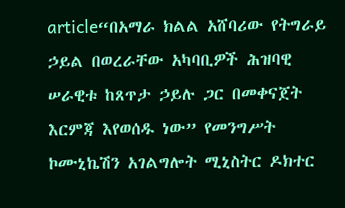article“በአማራ ክልል አሸባሪው የትግራይ ኃይል በወረራቸው አካባቢዎች ሕዝባዊ ሠራዊቱ ከጸጥታ ኃይሉ ጋር በመቀናጀት እርምጃ እየወሰዱ ነው” የመንግሥት ኮሙኒኬሽን አገልግሎት ሚኒስትር ዶክተር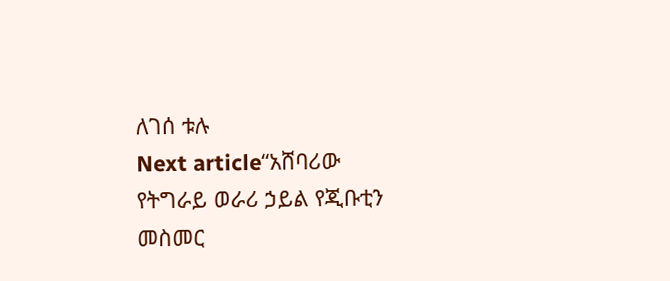ለገሰ ቱሉ
Next article“አሸባሪው የትግራይ ወራሪ ኃይል የጂቡቲን መስመር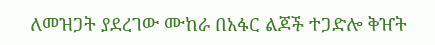ለመዝጋት ያደረገው ሙከራ በአፋር ልጆች ተጋድሎ ቅዠት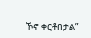ኾኖ ቀርቶበታል”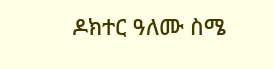ዶክተር ዓለሙ ስሜ